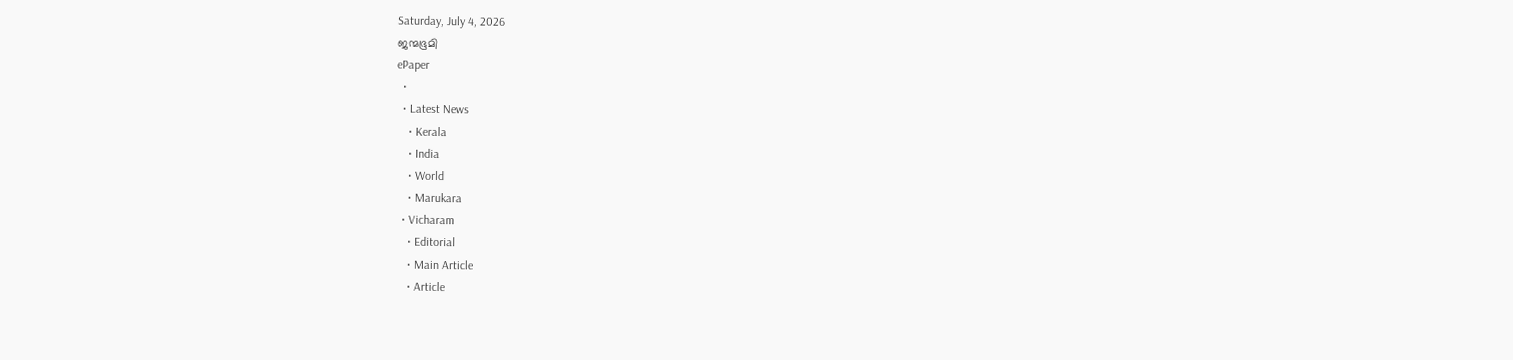Saturday, July 4, 2026
ജന്മഭൂമി
ePaper
  •
  • Latest News
    • Kerala
    • India
    • World
    • Marukara
  • Vicharam
    • Editorial
    • Main Article
    • Article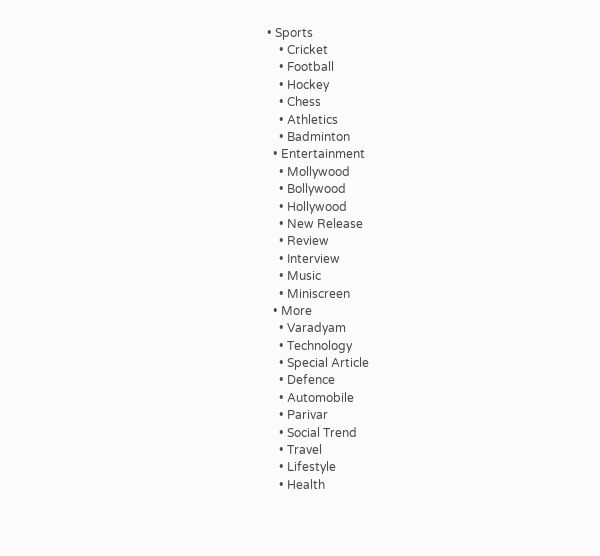• Sports
    • Cricket
    • Football
    • Hockey
    • Chess
    • Athletics
    • Badminton
  • Entertainment
    • Mollywood
    • Bollywood
    • Hollywood
    • New Release
    • Review
    • Interview
    • Music
    • Miniscreen
  • More
    • Varadyam
    • Technology
    • Special Article
    • Defence
    • Automobile
    • Parivar
    • Social Trend
    • Travel
    • Lifestyle
    • Health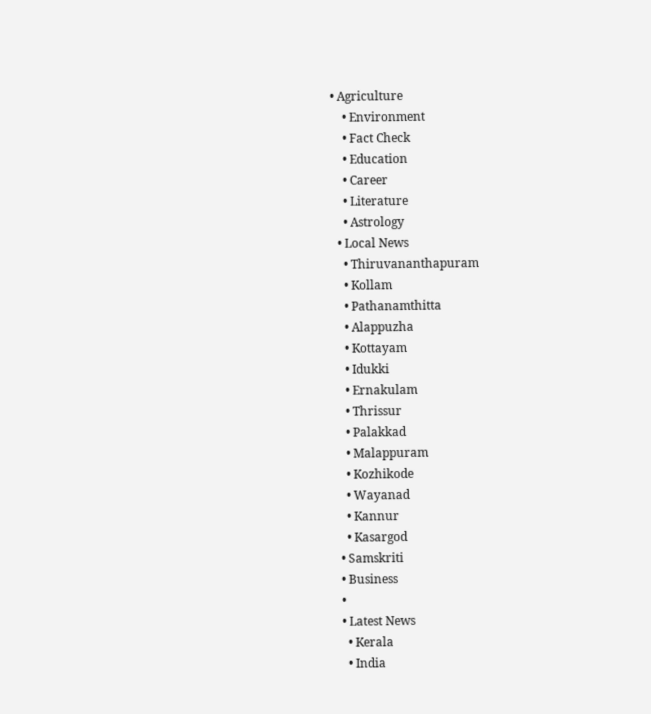• Agriculture
    • Environment
    • Fact Check
    • Education
    • Career
    • Literature
    • Astrology
  • Local News
    • Thiruvananthapuram
    • Kollam
    • Pathanamthitta
    • Alappuzha
    • Kottayam
    • Idukki
    • Ernakulam
    • Thrissur
    • Palakkad
    • Malappuram
    • Kozhikode
    • Wayanad
    • Kannur
    • Kasargod
  • Samskriti
  • Business
  •
  • Latest News
    • Kerala
    • India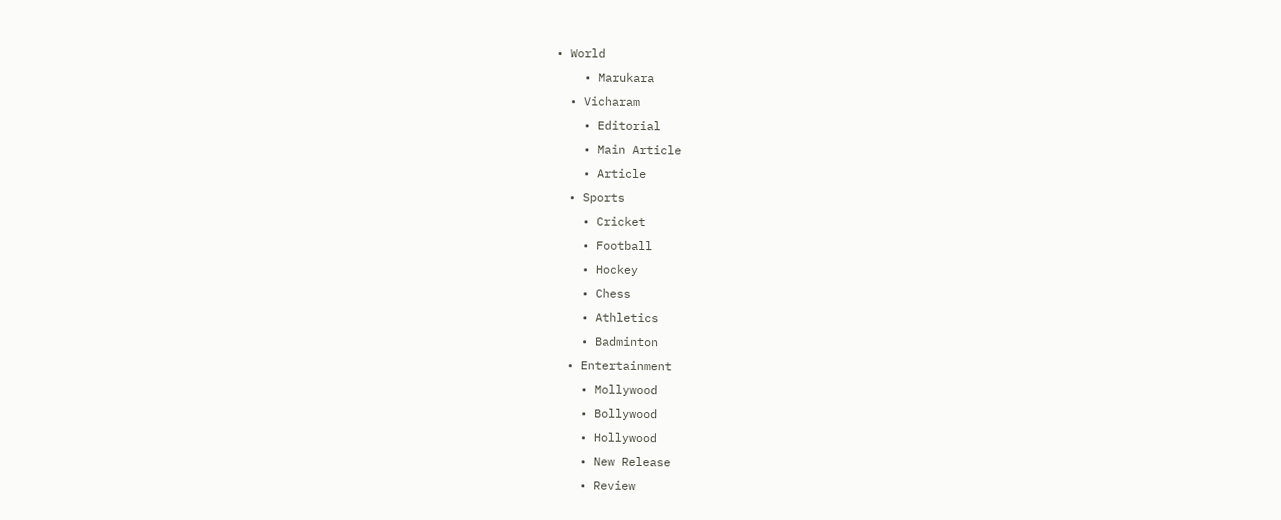• World
    • Marukara
  • Vicharam
    • Editorial
    • Main Article
    • Article
  • Sports
    • Cricket
    • Football
    • Hockey
    • Chess
    • Athletics
    • Badminton
  • Entertainment
    • Mollywood
    • Bollywood
    • Hollywood
    • New Release
    • Review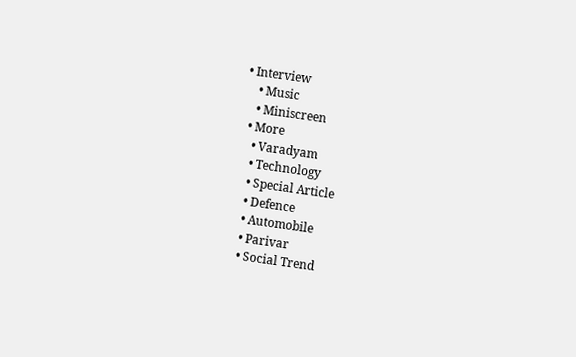• Interview
    • Music
    • Miniscreen
  • More
    • Varadyam
    • Technology
    • Special Article
    • Defence
    • Automobile
    • Parivar
    • Social Trend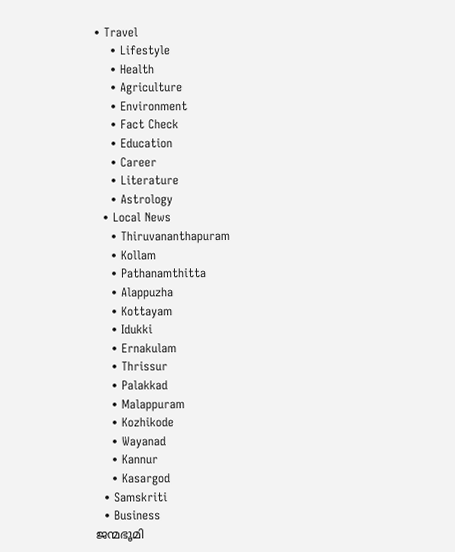• Travel
    • Lifestyle
    • Health
    • Agriculture
    • Environment
    • Fact Check
    • Education
    • Career
    • Literature
    • Astrology
  • Local News
    • Thiruvananthapuram
    • Kollam
    • Pathanamthitta
    • Alappuzha
    • Kottayam
    • Idukki
    • Ernakulam
    • Thrissur
    • Palakkad
    • Malappuram
    • Kozhikode
    • Wayanad
    • Kannur
    • Kasargod
  • Samskriti
  • Business
ജന്മഭൂമി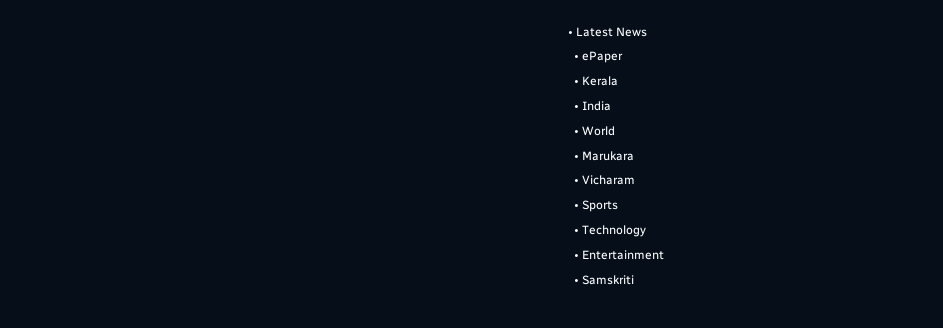• Latest News
  • ePaper
  • Kerala
  • India
  • World
  • Marukara
  • Vicharam
  • Sports
  • Technology
  • Entertainment
  • Samskriti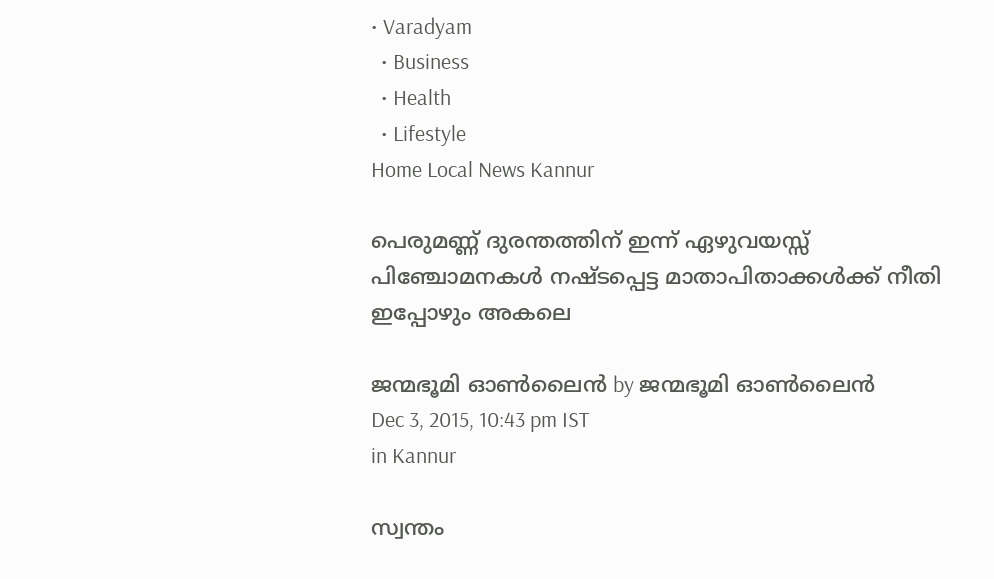• Varadyam
  • Business
  • Health
  • Lifestyle
Home Local News Kannur

പെരുമണ്ണ് ദുരന്തത്തിന് ഇന്ന് ഏഴുവയസ്സ് പിഞ്ചോമനകള്‍ നഷ്ടപ്പെട്ട മാതാപിതാക്കള്‍ക്ക് നീതി ഇപ്പോഴും അകലെ

ജന്മഭൂമി ഓണ്‍ലൈന്‍ by ജന്മഭൂമി ഓണ്‍ലൈന്‍
Dec 3, 2015, 10:43 pm IST
in Kannur

സ്വന്തം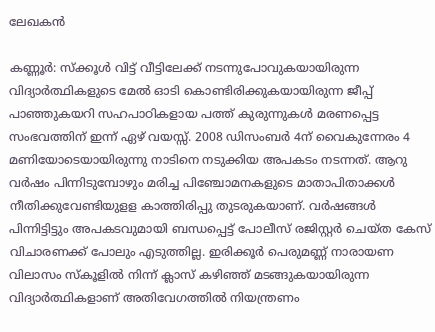ലേഖകന്‍

കണ്ണൂര്‍: സ്‌ക്കൂള്‍ വിട്ട് വീട്ടിലേക്ക് നടന്നുപോവുകയായിരുന്ന വിദ്യാര്‍ത്ഥികളുടെ മേല്‍ ഓടി കൊണ്ടിരിക്കുകയായിരുന്ന ജീപ്പ് പാഞ്ഞുകയറി സഹപാഠികളായ പത്ത് കുരുന്നുകള്‍ മരണപ്പെട്ട സംഭവത്തിന് ഇന്ന് ഏഴ് വയസ്സ്. 2008 ഡിസംബര്‍ 4ന് വൈകുന്നേരം 4 മണിയോടെയായിരുന്നു നാടിനെ നടുക്കിയ അപകടം നടന്നത്. ആറു വര്‍ഷം പിന്നിടുമ്പോഴും മരിച്ച പിഞ്ചോമനകളുടെ മാതാപിതാക്കള്‍ നീതിക്കുവേണ്ടിയുളള കാത്തിരിപ്പു തുടരുകയാണ്. വര്‍ഷങ്ങള്‍ പിന്നിട്ടിട്ടും അപകടവുമായി ബന്ധപ്പെട്ട് പോലീസ് രജിസ്റ്റര്‍ ചെയ്ത കേസ് വിചാരണക്ക് പോലും എടുത്തില്ല. ഇരിക്കൂര്‍ പെരുമണ്ണ് നാരായണ വിലാസം സ്‌കൂളില്‍ നിന്ന് ക്ലാസ് കഴിഞ്ഞ് മടങ്ങുകയായിരുന്ന വിദ്യാര്‍ത്ഥികളാണ് അതിവേഗത്തില്‍ നിയന്ത്രണം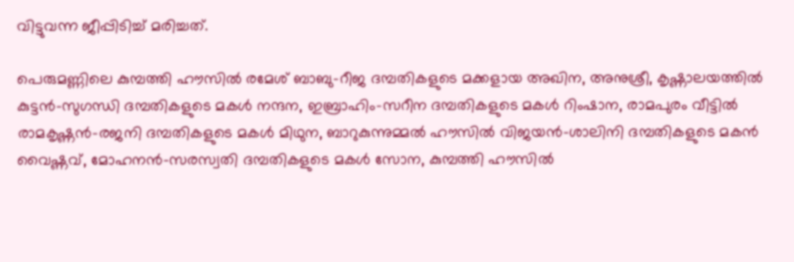വിട്ടുവന്ന ജീപ്പിടിച്ച് മരിച്ചത്.

പെരുമണ്ണിലെ കുമ്പത്തി ഹൗസില്‍ രമേശ് ബാബു-റീജ ദമ്പതികളുടെ മക്കളായ അഖിന, അനുശ്രീ, കൃഷ്ണാലയത്തില്‍ കുട്ടന്‍-സുഗന്ധി ദമ്പതികളുടെ മകള്‍ നന്ദന, ഇബ്രാഹിം-സറീന ദമ്പതികളുടെ മകള്‍ റിംഷാന, രാമപുരം വീട്ടില്‍ രാമകൃഷ്ണന്‍-രജനി ദമ്പതികളുടെ മകള്‍ മിഥുന, ബാറുകുന്നുമ്മല്‍ ഹൗസില്‍ വിജയന്‍-ശാലിനി ദമ്പതികളുടെ മകന്‍ വൈഷ്ണവ്, മോഹനന്‍-സരസ്വതി ദമ്പതികളുടെ മകള്‍ സോന, കുമ്പത്തി ഹൗസില്‍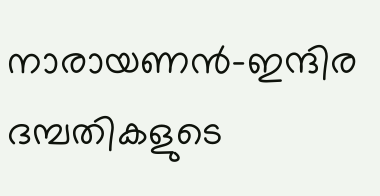നാരായണന്‍-ഇന്ദിര ദമ്പതികളുടെ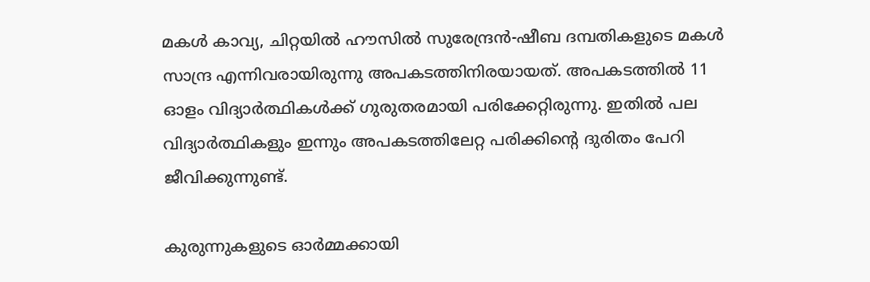മകള്‍ കാവ്യ, ചിറ്റയില്‍ ഹൗസില്‍ സുരേന്ദ്രന്‍-ഷീബ ദമ്പതികളുടെ മകള്‍ സാന്ദ്ര എന്നിവരായിരുന്നു അപകടത്തിനിരയായത്. അപകടത്തില്‍ 11 ഓളം വിദ്യാര്‍ത്ഥികള്‍ക്ക് ഗുരുതരമായി പരിക്കേറ്റിരുന്നു. ഇതില്‍ പല വിദ്യാര്‍ത്ഥികളും ഇന്നും അപകടത്തിലേറ്റ പരിക്കിന്റെ ദുരിതം പേറി ജീവിക്കുന്നുണ്ട്.

കുരുന്നുകളുടെ ഓര്‍മ്മക്കായി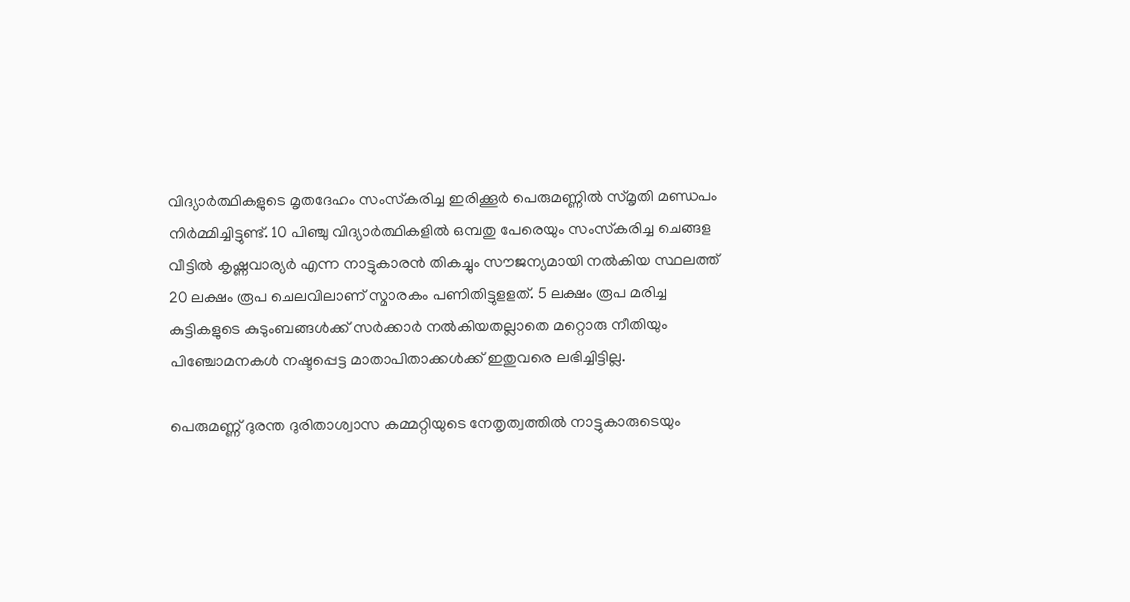വിദ്യാര്‍ത്ഥികളുടെ മൃതദേഹം സംസ്‌കരിച്ച ഇരിക്കൂര്‍ പെരുമണ്ണില്‍ സ്മൃതി മണ്ഡപം നിര്‍മ്മിച്ചിട്ടുണ്ട്. 10 പിഞ്ചു വിദ്യാര്‍ത്ഥികളില്‍ ഒമ്പതു പേരെയും സംസ്‌കരിച്ച ചെങ്ങള വീട്ടില്‍ കൃഷ്ണവാര്യര്‍ എന്ന നാട്ടുകാരന്‍ തികച്ചും സൗജന്യമായി നല്‍കിയ സ്ഥലത്ത് 20 ലക്ഷം രൂപ ചെലവിലാണ് സ്മാരകം പണിതിട്ടുളളത്. 5 ലക്ഷം രൂപ മരിച്ച കുട്ടികളുടെ കുടുംബങ്ങള്‍ക്ക് സര്‍ക്കാര്‍ നല്‍കിയതല്ലാതെ മറ്റൊരു നീതിയും പിഞ്ചോമനകള്‍ നഷ്ടപ്പെട്ട മാതാപിതാക്കള്‍ക്ക് ഇതുവരെ ലഭിച്ചിട്ടില്ല.

പെരുമണ്ണ് ദുരന്ത ദുരിതാശ്വാസ കമ്മറ്റിയുടെ നേതൃത്വത്തില്‍ നാട്ടുകാരുടെയും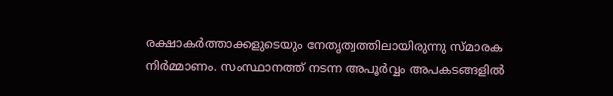രക്ഷാകര്‍ത്താക്കളുടെയും നേതൃത്വത്തിലായിരുന്നു സ്മാരക നിര്‍മ്മാണം. സംസ്ഥാനത്ത് നടന്ന അപൂര്‍വ്വം അപകടങ്ങളില്‍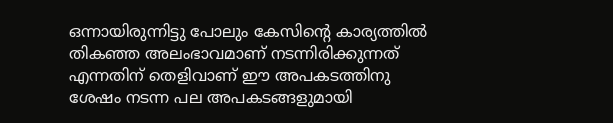ഒന്നായിരുന്നിട്ടു പോലും കേസിന്റെ കാര്യത്തില്‍ തികഞ്ഞ അലംഭാവമാണ് നടന്നിരിക്കുന്നത് എന്നതിന് തെളിവാണ് ഈ അപകടത്തിനു ശേഷം നടന്ന പല അപകടങ്ങളുമായി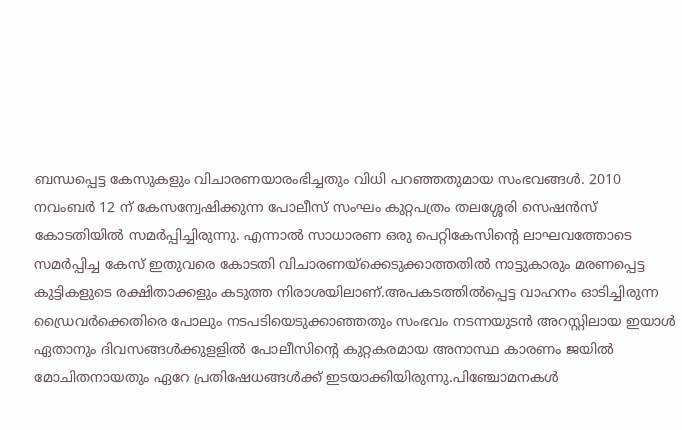ബന്ധപ്പെട്ട കേസുകളും വിചാരണയാരംഭിച്ചതും വിധി പറഞ്ഞതുമായ സംഭവങ്ങള്‍. 2010 നവംബര്‍ 12 ന് കേസന്വേഷിക്കുന്ന പോലീസ് സംഘം കുറ്റപത്രം തലശ്ശേരി സെഷന്‍സ് കോടതിയില്‍ സമര്‍പ്പിച്ചിരുന്നു. എന്നാല്‍ സാധാരണ ഒരു പെറ്റികേസിന്റെ ലാഘവത്തോടെ സമര്‍പ്പിച്ച കേസ് ഇതുവരെ കോടതി വിചാരണയ്‌ക്കെടുക്കാത്തതില്‍ നാട്ടുകാരും മരണപ്പെട്ട കുട്ടികളുടെ രക്ഷിതാക്കളും കടുത്ത നിരാശയിലാണ്.അപകടത്തില്‍പ്പെട്ട വാഹനം ഓടിച്ചിരുന്ന ഡ്രൈവര്‍ക്കെതിരെ പോലും നടപടിയെടുക്കാഞ്ഞതും സംഭവം നടന്നയുടന്‍ അറസ്റ്റിലായ ഇയാള്‍ ഏതാനും ദിവസങ്ങള്‍ക്കുളളില്‍ പോലീസിന്റെ കുറ്റകരമായ അനാസ്ഥ കാരണം ജയില്‍ മോചിതനായതും ഏറേ പ്രതിഷേധങ്ങള്‍ക്ക് ഇടയാക്കിയിരുന്നു.പിഞ്ചോമനകള്‍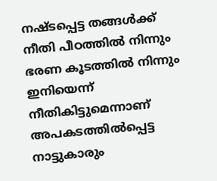നഷ്ടപ്പെട്ട തങ്ങള്‍ക്ക് നീതി പീഠത്തില്‍ നിന്നും ഭരണ കൂടത്തില്‍ നിന്നും ഇനിയെന്ന് നീതികിട്ടുമെന്നാണ് അപകടത്തില്‍പ്പെട്ട നാട്ടുകാരും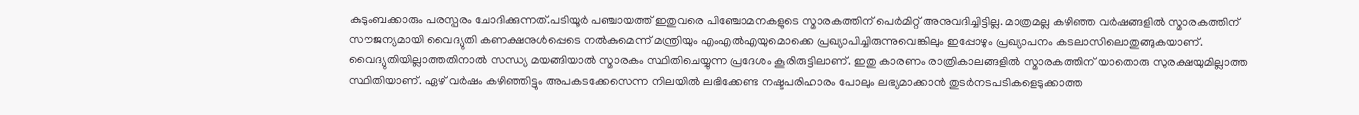കുടുംബക്കാരും പരസ്പരം ചോദിക്കുന്നത്.പടിയൂര്‍ പഞ്ചായത്ത് ഇതുവരെ പിഞ്ചോമനകളുടെ സ്മാരകത്തിന് പെര്‍മിറ്റ് അനുവദിച്ചിട്ടില്ല. മാത്രമല്ല കഴിഞ്ഞ വര്‍ഷങ്ങളില്‍ സ്മാരകത്തിന് സൗജന്യമായി വൈദ്യുതി കണക്ഷനുള്‍പ്പെടെ നല്‍കുമെന്ന് മന്ത്രിയും എംഎല്‍എയുമൊക്കെ പ്രഖ്യാപിച്ചിരുന്നുവെങ്കിലും ഇപ്പോഴും പ്രഖ്യാപനം കടലാസിലൊതുങ്ങുകയാണ്. വൈദ്യുതിയില്ലാത്തതിനാല്‍ സന്ധ്യ മയങ്ങിയാല്‍ സ്മാരകം സ്ഥിതിചെയ്യുന്ന പ്രദേശം കൂരിരുട്ടിലാണ്. ഇതു കാരണം രാത്രികാലങ്ങളില്‍ സ്മാരകത്തിന് യാതൊരു സുരക്ഷയുമില്ലാത്ത സ്ഥിതിയാണ്. ഏഴ് വര്‍ഷം കഴിഞ്ഞിട്ടും അപകടക്കേസെന്ന നിലയില്‍ ലഭിക്കേണ്ട നഷ്ടപരിഹാരം പോലും ലഭ്യമാക്കാന്‍ തുടര്‍നടപടികളെടുക്കാത്ത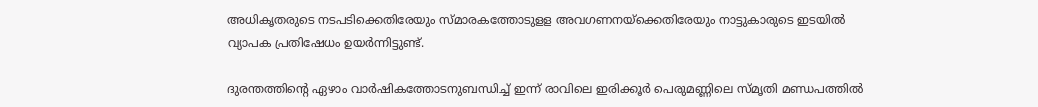അധികൃതരുടെ നടപടിക്കെതിരേയും സ്മാരകത്തോടുളള അവഗണനയ്‌ക്കെതിരേയും നാട്ടുകാരുടെ ഇടയില്‍ വ്യാപക പ്രതിഷേധം ഉയര്‍ന്നിട്ടുണ്ട്.

ദുരന്തത്തിന്റെ ഏഴാം വാര്‍ഷികത്തോടനുബന്ധിച്ച് ഇന്ന് രാവിലെ ഇരിക്കൂര്‍ പെരുമണ്ണിലെ സ്മൃതി മണ്ഡപത്തില്‍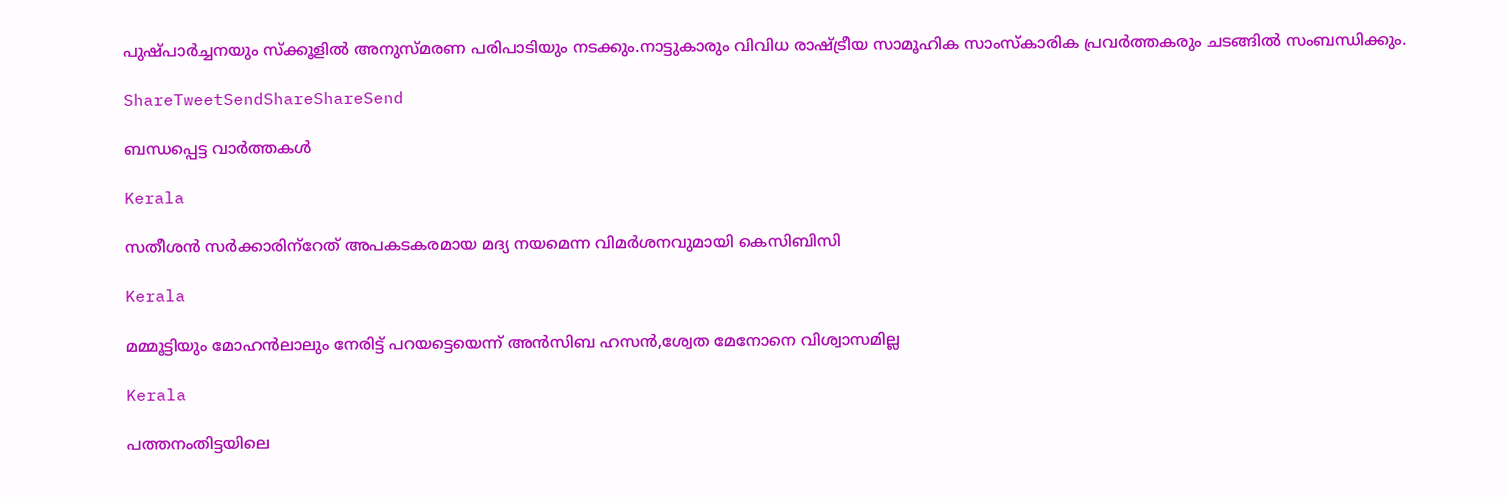പുഷ്പാര്‍ച്ചനയും സ്‌ക്കൂളില്‍ അനുസ്മരണ പരിപാടിയും നടക്കും.നാട്ടുകാരും വിവിധ രാഷ്‌ട്രീയ സാമൂഹിക സാംസ്‌കാരിക പ്രവര്‍ത്തകരും ചടങ്ങില്‍ സംബന്ധിക്കും.

ShareTweetSendShareShareSend

ബന്ധപ്പെട്ട വാര്‍ത്തകള്‍

Kerala

സതീശന്‍ സര്‍ക്കാരിന്‌റേത് അപകടകരമായ മദ്യ നയമെന്ന വിമര്‍ശനവുമായി കെസിബിസി

Kerala

മമ്മൂട്ടിയും മോഹന്‍ലാലും നേരിട്ട് പറയട്ടെയെന്ന് അന്‍സിബ ഹസന്‍,ശ്വേത മേനോനെ വിശ്വാസമില്ല

Kerala

പത്തനംതിട്ടയിലെ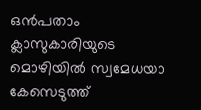ഒന്‍പതാം ക്ലാസുകാരിയുടെ മൊഴിയില്‍ സ്വമേധയാ കേസെടുത്ത്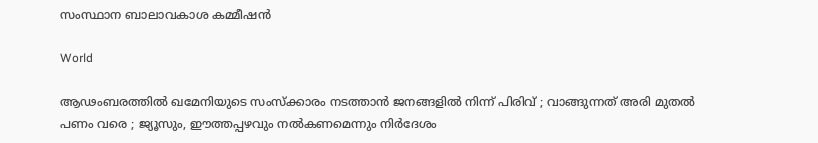സംസ്ഥാന ബാലാവകാശ കമ്മീഷന്‍

World

ആഢംബരത്തിൽ ഖമേനിയുടെ സംസ്ക്കാരം നടത്താൻ ജനങ്ങളിൽ നിന്ന് പിരിവ് ; വാങ്ങുന്നത് അരി മുതൽ പണം വരെ ; ജ്യൂസും, ഈത്തപ്പഴവും നൽകണമെന്നും നിർദേശം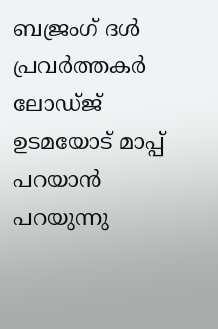ബജ്രംഗ് ദള്‍ പ്രവര്‍ത്തകര്‍ ലോഡ്ജ് ഉടമയോട് മാപ്പ് പറയാന്‍ പറയുന്നു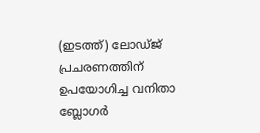(ഇടത്ത്) ലോഡ്ജ് പ്രചരണത്തിന് ഉപയോഗിച്ച വനിതാ ബ്ലോഗര്‍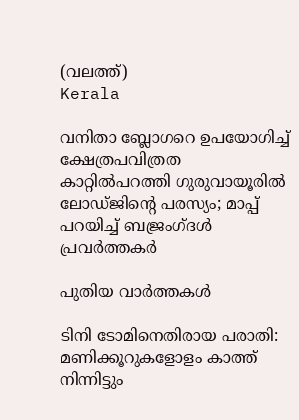(വലത്ത്)
Kerala

വനിതാ ബ്ലോഗറെ ഉപയോഗിച്ച് ക്ഷേത്രപവിത്രത കാറ്റില്‍പറത്തി ഗുരുവായൂരില്‍ ലോഡ്ജിന്റെ പരസ്യം; മാപ്പ് പറയിച്ച് ബജ്രംഗ്ദള്‍ പ്രവര്‍ത്തകര്‍

പുതിയ വാര്‍ത്തകള്‍

ടിനി ടോമിനെതിരായ പരാതി: മണിക്കൂറുകളോളം കാത്ത് നിന്നിട്ടും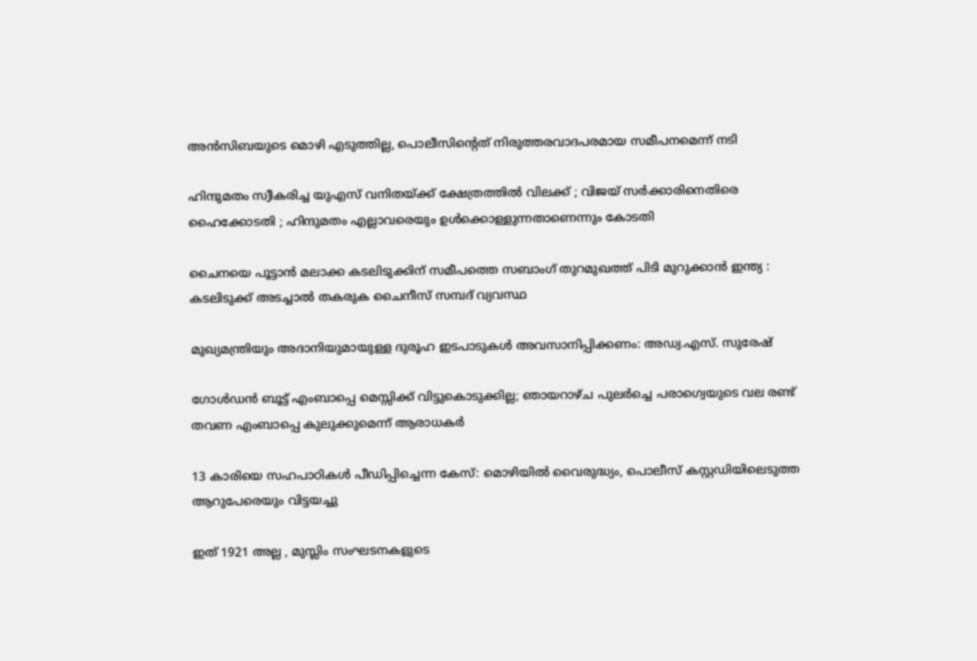അന്‍സിബയുടെ മൊഴി എടുത്തില്ല, പൊലീസിന്റെത് നിരുത്തരവാദപരമായ സമീപനമെന്ന് നടി

ഹിന്ദുമതം സ്വീകരിച്ച യുഎസ് വനിതയ്‌ക്ക് ക്ഷേത്രത്തിൽ വിലക്ക് ; വിജയ് സർക്കാരിനെതിരെ ഹൈക്കോടതി ; ഹിന്ദുമതം എല്ലാവരെയും ഉൾക്കൊള്ളുന്നതാണെന്നും കോടതി

ചൈനയെ പൂട്ടാൻ മലാക്ക കടലിടുക്കിന് സമീപത്തെ സബാംഗ് തുറമുഖത്ത് പിടി മുറുക്കാൻ ഇന്ത്യ : കടലിടുക്ക് അടച്ചാൽ തകരുക ചൈനീസ് സമ്പദ് വ്യവസ്ഥ

മുഖ്യമന്ത്രിയും അദാനിയുമായുള്ള ദുരൂഹ ഇടപാടുകൾ അവസാനിപ്പിക്കണം: അഡ്വ.എസ്. സുരേഷ്

ഗോള്‍ഡന്‍ ബൂട്ട് എംബാപ്പെ മെസ്സിക്ക് വിട്ടുകൊടുക്കില്ല; ഞായറാഴ്ച പുലര്‍ച്ചെ പരാഗ്വെയുടെ വല രണ്ട് തവണ എംബാപ്പെ കുലുക്കുമെന്ന് ആരാധകര്‍

13 കാരിയെ സഹപാഠികള്‍ പീഡിപ്പിച്ചെന്ന കേസ്: മൊഴിയില്‍ വൈരുദ്ധ്യം, പൊലീസ് കസ്റ്റഡിയിലെടുത്ത ആറുപേരെയും വിട്ടയച്ചു

ഇത് 1921 അല്ല , മുസ്ലിം സംഘടനകളുടെ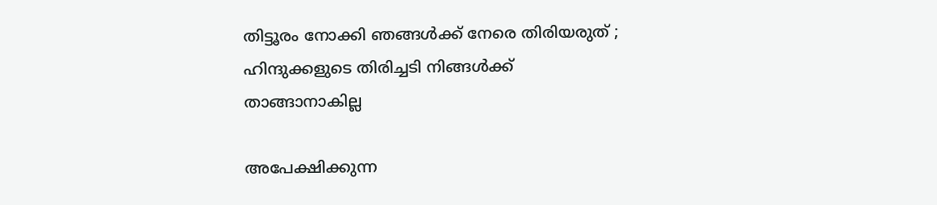തിട്ടൂരം നോക്കി ഞങ്ങൾക്ക് നേരെ തിരിയരുത് ; ഹിന്ദുക്കളുടെ തിരിച്ചടി നിങ്ങൾക്ക് താങ്ങാനാകില്ല

അപേക്ഷിക്കുന്ന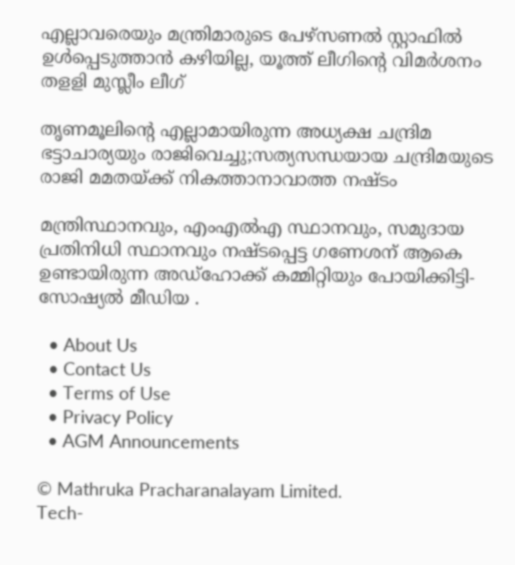എല്ലാവരെയും മന്ത്രിമാരുടെ പേഴ്‌സണല്‍ സ്റ്റാഫില്‍ ഉള്‍പ്പെടുത്താന്‍ കഴിയില്ല, യൂത്ത് ലീഗിന്റെ വിമര്‍ശനം തളളി മുസ്ലീം ലീഗ്

തൃണമൂലിന്റെ എല്ലാമായിരുന്ന അധ്യക്ഷ ചന്ദ്രിമ ഭട്ടാചാര്യയും രാജിവെച്ചു;സത്യസന്ധയായ ചന്ദ്രിമയുടെ രാജി മമതയ്‌ക്ക് നികത്താനാവാത്ത നഷ്ടം

മന്ത്രിസ്ഥാനവും, എംഎൽഎ സ്ഥാനവും, സമുദായ പ്രതിനിധി സ്ഥാനവും നഷ്ടപ്പെട്ട ഗണേശന് ആകെ ഉണ്ടായിരുന്ന അഡ്ഹോക്ക് കമ്മിറ്റിയും പോയിക്കിട്ടി- സോഷ്യൽ മീഡിയ .

  • About Us
  • Contact Us
  • Terms of Use
  • Privacy Policy
  • AGM Announcements

© Mathruka Pracharanalayam Limited.
Tech-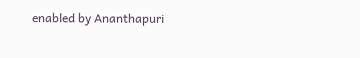enabled by Ananthapuri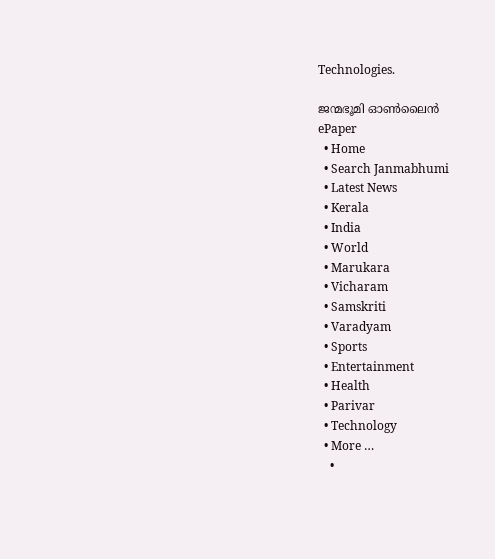Technologies.

ജന്മഭൂമി ഓണ്‍ലൈന്‍
ePaper
  • Home
  • Search Janmabhumi
  • Latest News
  • Kerala
  • India
  • World
  • Marukara
  • Vicharam
  • Samskriti
  • Varadyam
  • Sports
  • Entertainment
  • Health
  • Parivar
  • Technology
  • More …
    •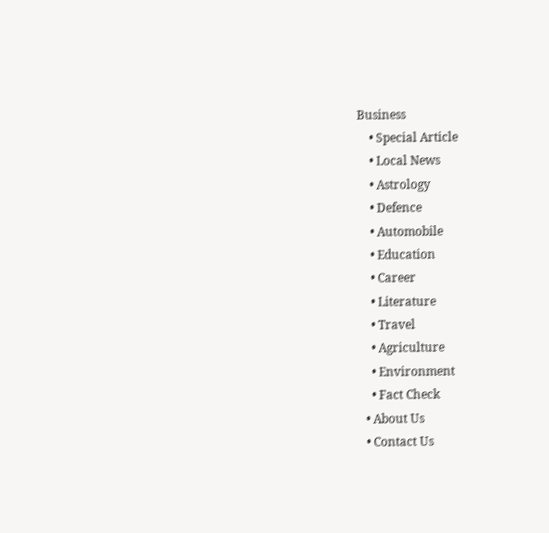Business
    • Special Article
    • Local News
    • Astrology
    • Defence
    • Automobile
    • Education
    • Career
    • Literature
    • Travel
    • Agriculture
    • Environment
    • Fact Check
  • About Us
  • Contact Us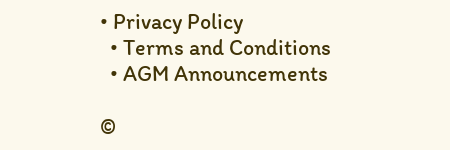• Privacy Policy
  • Terms and Conditions
  • AGM Announcements

©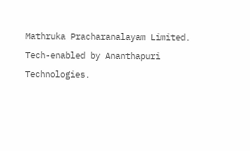Mathruka Pracharanalayam Limited.
Tech-enabled by Ananthapuri Technologies.